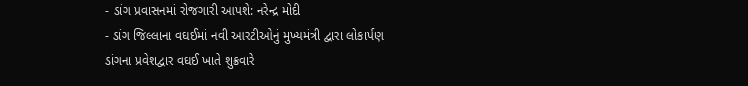- ડાંગ પ્રવાસનમાં રોજગારી આપશે: નરેન્દ્ર મોદી
- ડાંગ જિલ્લાના વઘઈમાં નવી આરટીઓનું મુખ્યમંત્રી દ્વારા લોકાર્પણ
ડાંગના પ્રવેશદ્વાર વઘઈ ખાતે શુક્રવારે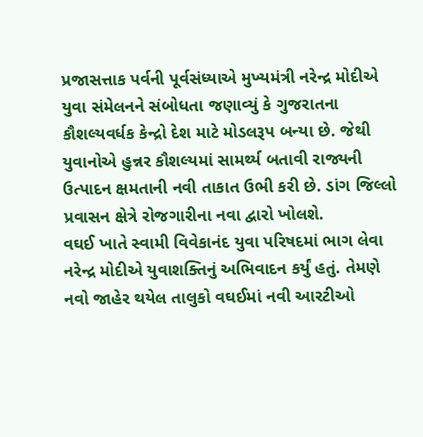પ્રજાસત્તાક પર્વની પૂર્વસંધ્યાએ મુખ્યમંત્રી નરેન્દ્ર મોદીએ યુવા સંમેલનને સંબોધતા જણાવ્યું કે ગુજરાતના કૌશલ્યવર્ધક કેન્દ્રો દેશ માટે મોડલરૂપ બન્યા છે. જેથી યુવાનોએ હુન્નર કૌશલ્યમાં સામર્થ્ય બતાવી રાજ્યની ઉત્પાદન ક્ષમતાની નવી તાકાત ઉભી કરી છે. ડાંગ જિલ્લો પ્રવાસન ક્ષેત્રે રોજગારીના નવા દ્વારો ખોલશે.
વઘઈ ખાતે સ્વામી વિવેકાનંદ યુવા પરિષદમાં ભાગ લેવા નરેન્દ્ર મોદીએ યુવાશક્તિનું અભિવાદન કર્યું હતું. તેમણે નવો જાહેર થયેલ તાલુકો વઘઈમાં નવી આરટીઓ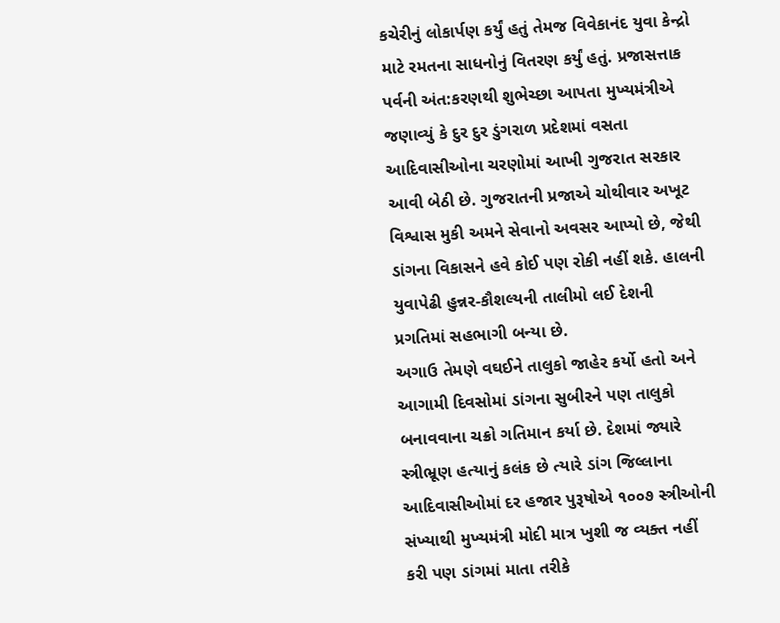કચેરીનું લોકાર્પણ કર્યું હતું તેમજ વિવેકાનંદ યુવા કેન્દ્રો માટે રમતના સાધનોનું વિતરણ કર્યું હતું. પ્રજાસત્તાક પર્વની અંત:કરણથી શુભેચ્છા આપતા મુખ્યમંત્રીએ જણાવ્યું કે દુર દુર ડુંગરાળ પ્રદેશમાં વસતા આદિવાસીઓના ચરણોમાં આખી ગુજરાત સરકાર આવી બેઠી છે. ગુજરાતની પ્રજાએ ચોથીવાર અખૂટ વિશ્વાસ મુકી અમને સેવાનો અવસર આપ્યો છે, જેથી ડાંગના વિકાસને હવે કોઈ પણ રોકી નહીં શકે. હાલની યુવાપેઢી હુન્નર-કૌશલ્યની તાલીમો લઈ દેશની પ્રગતિમાં સહભાગી બન્યા છે.
અગાઉ તેમણે વઘઈને તાલુકો જાહેર કર્યો હતો અને આગામી દિવસોમાં ડાંગના સુબીરને પણ તાલુકો બનાવવાના ચક્રો ગતિમાન કર્યા છે. દેશમાં જ્યારે સ્ત્રીભ્રૂણ હત્યાનું કલંક છે ત્યારે ડાંગ જિલ્લાના આદિવાસીઓમાં દર હજાર પુરૂષોએ ૧૦૦૭ સ્ત્રીઓની સંખ્યાથી મુખ્યમંત્રી મોદી માત્ર ખુશી જ વ્યક્ત નહીં કરી પણ ડાંગમાં માતા તરીકે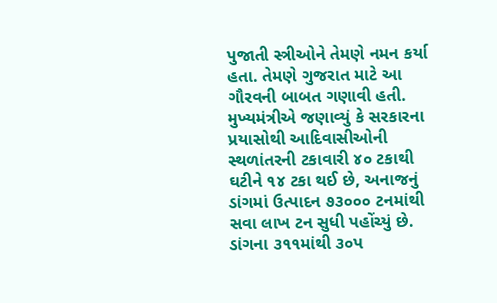પુજાતી સ્ત્રીઓને તેમણે નમન કર્યા હતા. તેમણે ગુજરાત માટે આ ગૌરવની બાબત ગણાવી હતી.
મુખ્યમંત્રીએ જણાવ્યું કે સરકારના પ્રયાસોથી આદિવાસીઓની સ્થળાંતરની ટકાવારી ૪૦ ટકાથી ઘટીને ૧૪ ટકા થઈ છે, અનાજનું ડાંગમાં ઉત્પાદન ૭૩૦૦૦ ટનમાંથી સવા લાખ ટન સુધી પહોંચ્યું છે. ડાંગના ૩૧૧માંથી ૩૦પ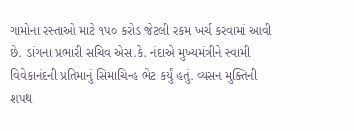ગામોના રસ્તાઓ માટે ૧પ૦ કરોડ જેટલી રકમ ખર્ચ કરવામાં આવી છે. ડાંગના પ્રભારી સચિવ એસ.કે. નંદાએ મુખ્યમંત્રીને સ્વામી વિવેકાનંદની પ્રતિમાનું સિમાચિન્હ ભેટ કર્યું હતું. વ્યસન મુક્તિની શપથ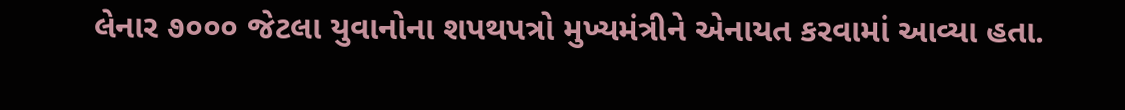લેનાર ૭૦૦૦ જેટલા યુવાનોના શપથપત્રો મુખ્યમંત્રીને એનાયત કરવામાં આવ્યા હતા.